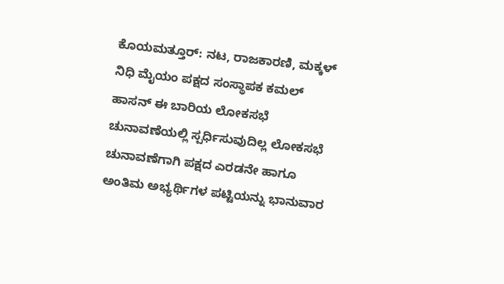ಕೊಯಮತ್ತೂರ್: ನಟ, ರಾಜಕಾರಣಿ, ಮಕ್ಕಳ್ ನಿಧಿ ಮೈಯಂ ಪಕ್ಷದ ಸಂಸ್ಥಾಪಕ ಕಮಲ್ ಹಾಸನ್ ಈ ಬಾರಿಯ ಲೋಕಸಭೆ ಚುನಾವಣೆಯಲ್ಲಿ ಸ್ಪರ್ಧಿಸುವುದಿಲ್ಲ ಲೋಕಸಭೆ ಚುನಾವಣೆಗಾಗಿ ಪಕ್ಷದ ಎರಡನೇ ಹಾಗೂ ಅಂತಿಮ ಅಭ್ಯರ್ಥಿಗಳ ಪಟ್ಟಿಯನ್ನು ಭಾನುವಾರ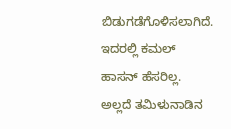ಬಿಡುಗಡೆಗೊಳಿಸಲಾಗಿದೆ. ಇದರಲ್ಲಿ ಕಮಲ್ ಹಾಸನ್ ಹೆಸರಿಲ್ಲ. ಅಲ್ಲದೆ ತಮಿಳುನಾಡಿನ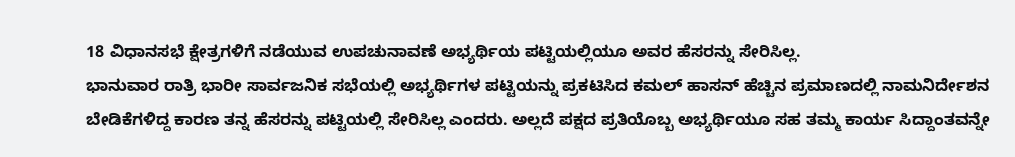18 ವಿಧಾನಸಭೆ ಕ್ಷೇತ್ರಗಳಿಗೆ ನಡೆಯುವ ಉಪಚುನಾವಣೆ ಅಭ್ಯರ್ಥಿಯ ಪಟ್ಟಿಯಲ್ಲಿಯೂ ಅವರ ಹೆಸರನ್ನು ಸೇರಿಸಿಲ್ಲ.
ಭಾನುವಾರ ರಾತ್ರಿ ಭಾರೀ ಸಾರ್ವಜನಿಕ ಸಭೆಯಲ್ಲಿ ಅಭ್ಯರ್ಥಿಗಳ ಪಟ್ಟಿಯನ್ನು ಪ್ರಕಟಿಸಿದ ಕಮಲ್ ಹಾಸನ್ ಹೆಚ್ಚಿನ ಪ್ರಮಾಣದಲ್ಲಿ ನಾಮನಿರ್ದೇಶನ ಬೇಡಿಕೆಗಳಿದ್ದ ಕಾರಣ ತನ್ನ ಹೆಸರನ್ನು ಪಟ್ಟಿಯಲ್ಲಿ ಸೇರಿಸಿಲ್ಲ ಎಂದರು. ಅಲ್ಲದೆ ಪಕ್ಷದ ಪ್ರತಿಯೊಬ್ಬ ಅಭ್ಯರ್ಥಿಯೂ ಸಹ ತಮ್ಮ ಕಾರ್ಯ ಸಿದ್ದಾಂತವನ್ನೇ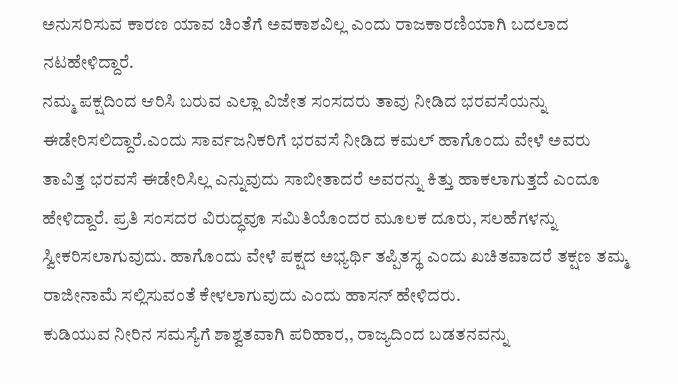ಅನುಸರಿಸುವ ಕಾರಣ ಯಾವ ಚಿಂತೆಗೆ ಅವಕಾಶವಿಲ್ಲ ಎಂದು ರಾಜಕಾರಣಿಯಾಗಿ ಬದಲಾದ ನಟಹೇಳಿದ್ದಾರೆ.
ನಮ್ಮ ಪಕ್ಷದಿಂದ ಆರಿಸಿ ಬರುವ ಎಲ್ಲಾ ವಿಜೇತ ಸಂಸದರು ತಾವು ನೀಡಿದ ಭರವಸೆಯನ್ನು ಈಡೇರಿಸಲಿದ್ದಾರೆ.ಎಂದು ಸಾರ್ವಜನಿಕರಿಗೆ ಭರವಸೆ ನೀಡಿದ ಕಮಲ್ ಹಾಗೊಂದು ವೇಳೆ ಅವರು ತಾವಿತ್ತ ಭರವಸೆ ಈಡೇರಿಸಿಲ್ಲ ಎನ್ನುವುದು ಸಾಬೀತಾದರೆ ಅವರನ್ನು ಕಿತ್ತು ಹಾಕಲಾಗುತ್ತದೆ ಎಂದೂ ಹೇಳಿದ್ದಾರೆ. ಪ್ರತಿ ಸಂಸದರ ವಿರುದ್ಧವೂ ಸಮಿತಿಯೊಂದರ ಮೂಲಕ ದೂರು, ಸಲಹೆಗಳನ್ನು ಸ್ವೀಕರಿಸಲಾಗುವುದು. ಹಾಗೊಂದು ವೇಳೆ ಪಕ್ಷದ ಅಭ್ಯರ್ಥಿ ತಪ್ಪಿತಸ್ಥ ಎಂದು ಖಚಿತವಾದರೆ ತಕ್ಷಣ ತಮ್ಮ ರಾಜೀನಾಮೆ ಸಲ್ಲಿಸುವಂತೆ ಕೇಳಲಾಗುವುದು ಎಂದು ಹಾಸನ್ ಹೇಳಿದರು.
ಕುಡಿಯುವ ನೀರಿನ ಸಮಸ್ಯೆಗೆ ಶಾಶ್ವತವಾಗಿ ಪರಿಹಾರ,, ರಾಜ್ಯದಿಂದ ಬಡತನವನ್ನು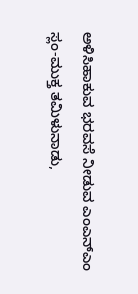ಅಳಿಸಿಹಾಕುವ ಭರವಸೆ ನೀಡುವ ಎಂಎನ್ಎಂ ಸ್ಲಂ-ಮುಕ್ತ ತಮಿಳುನಾಡು,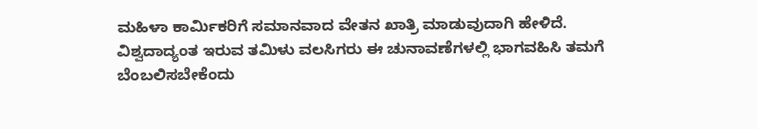ಮಹಿಳಾ ಕಾರ್ಮಿಕರಿಗೆ ಸಮಾನವಾದ ವೇತನ ಖಾತ್ರಿ ಮಾಡುವುದಾಗಿ ಹೇಳಿದೆ.
ವಿಶ್ವದಾದ್ಯಂತ ಇರುವ ತಮಿಳು ವಲಸಿಗರು ಈ ಚುನಾವಣೆಗಳಲ್ಲಿ ಭಾಗವಹಿಸಿ ತಮಗೆ ಬೆಂಬಲಿಸಬೇಕೆಂದು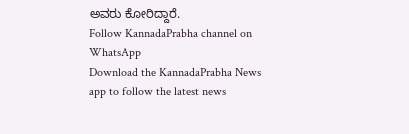ಅವರು ಕೋರಿದ್ದಾರೆ.
Follow KannadaPrabha channel on WhatsApp
Download the KannadaPrabha News app to follow the latest news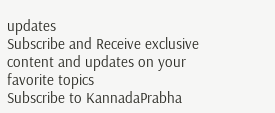updates
Subscribe and Receive exclusive content and updates on your favorite topics
Subscribe to KannadaPrabha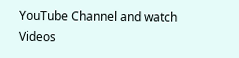YouTube Channel and watch Videos